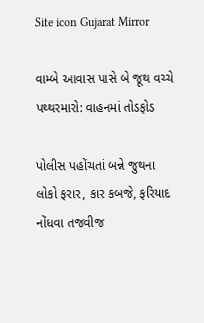Site icon Gujarat Mirror

વામ્બે આવાસ પાસે બે જૂથ વચ્ચે પથ્થરમારો: વાહનમાં તોડફોડ

પોલીસ પહોંચતાં બન્ને જુથના લોકો ફરાર, કાર કબજે, ફરિયાદ નોંધવા તજવીજ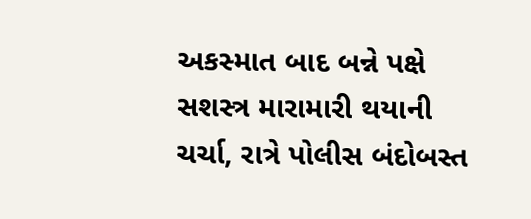અકસ્માત બાદ બન્ને પક્ષે સશસ્ત્ર મારામારી થયાની ચર્ચા, રાત્રે પોલીસ બંદોબસ્ત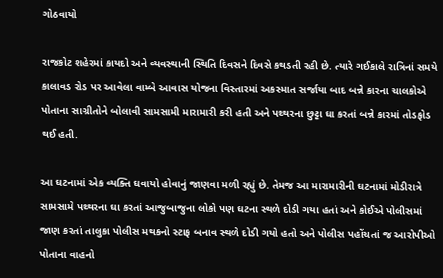ગોઠવાયો

રાજકોટ શહેરમાં કાયદો અને વ્યવસ્થાની સ્થિતિ દિવસને દિવસે કથડતી રહી છે. ત્યારે ગઈકાલે રાત્રિનાં સમયે કાલાવડ રોડ પર આવેલા વામ્બે આવાસ યોજના વિસ્તારમાં અકસ્માત સર્જાયા બાદ બન્ને કારના ચાલકોએ પોતાના સાગ્રીતોને બોલાવી સામસામી મારામારી કરી હતી અને પથ્થરના છુટ્ટા ઘા કરતાં બન્ને કારમાં તોડફોડ થઈ હતી.

આ ઘટનામાં એક વ્યક્તિ ઘવાયો હોવાનું જાણવા મળી રહ્યું છે. તેમજ આ મારામારીની ઘટનામાં મોડીરાત્રે સામસામે પથ્થરના ઘા કરતાં આજુબાજુના લોકો પણ ઘટના સ્થળે દોડી ગયા હતાં અને કોઈએ પોલીસમાં જાણ કરતાં તાલુકા પોલીસ મથકનો સ્ટાફ બનાવ સ્થળે દોડી ગયો હતો અને પોલીસ પહોંચતાં જ આરોપીઓ પોતાના વાહનો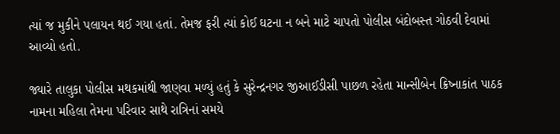ત્યાં જ મુકીને પલાયન થઈ ગયા હતાં. તેમજ ફરી ત્યાં કોઈ ઘટના ન બને માટે ચાપતો પોલીસ બંદોબસ્ત ગોઠવી દેવામાં આવ્યો હતો.

જ્યારે તાલુકા પોલીસ મથકમાંથી જાણવા મળ્યું હતું કે સુરેન્દ્રનગર જીઆઈડીસી પાછળ રહેતા માન્સીબેન ક્રિષ્નાકાંત પાઠક નામના મહિલા તેમના પરિવાર સાથે રાત્રિનાં સમયે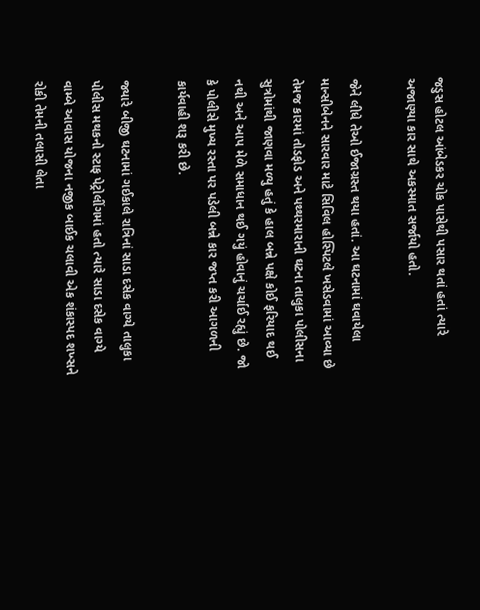જડુસ હોટલ આંબેડકર ચોક પાસેથી પસાર થતાં હતાં ત્યારે અજાણ્યા કાર સાથે અકસ્માત સર્જાયો હતો.

જેને લીધે તેઓ ઈજાગ્રસ્ત થયા હતાં. આ ઘટનામાં ઘવાયેલા માન્સીબેનને સારવાર માટે સિવિલ હોસ્પિટલે ખસેડવામાં આવ્યા છે તેમજ કારમાં તોડફોડ અને પથ્થરમારાની ઘટના તાલુકા પોલીસના સુત્રોમાંથી જાણવા મળ્યુ હતું કે હાલ બન્ને પક્ષે કોઈ ફરિયાદ થઈ નથી અને આપ મેળે સમાધાન થઈ ગયું હોવાનું ચર્ચાઈ રહ્યું છે. જો કે પોલીસે મુખ્ય રસ્તા પર પડેલી બન્ને કાર જપ્ત કરી આગળની કાર્યવાહી શરૂ કરી છે.

જ્યારે બીજી ઘટનામાં ગઈકાલે રાત્રિનાં સાડા દસેક વાગ્યે તાલુકા પોલીસ મથકનો સ્ટાફ પેટ્રોલીંગમાં હતો ત્યારે સાડા દસેક વાગ્યે વામ્બે આવાસ યોજના નજીક બાઈક ચલાવી એક શંકાસ્પદ શખ્સને રોકી તેમની તલાસી લેતા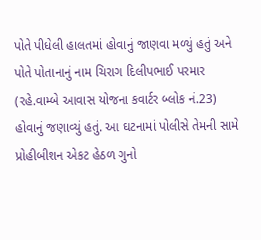પોતે પીધેલી હાલતમાં હોવાનું જાણવા મળ્યું હતું અને પોતે પોતાનાનું નામ ચિરાગ દિલીપભાઈ પરમાર (રહે.વામ્બે આવાસ યોજના કવાર્ટર બ્લોક નં.23) હોવાનું જણાવ્યું હતું. આ ઘટનામાં પોલીસે તેમની સામે પ્રોહીબીશન એકટ હેઠળ ગુનો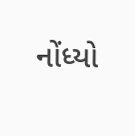નોંધ્યો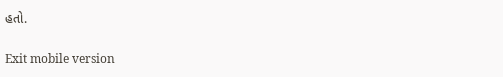હતો.

Exit mobile version